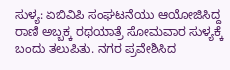ಸುಳ್ಯ: ಏಬಿವಿಪಿ ಸಂಘಟನೆಯು ಆಯೋಜಿಸಿದ್ದ ರಾಣಿ ಅಬ್ಬಕ್ಕ ರಥಯಾತ್ರೆ ಸೋಮವಾರ ಸುಳ್ಯಕ್ಕೆ ಬಂದು ತಲುಪಿತು. ನಗರ ಪ್ರವೇಶಿಸಿದ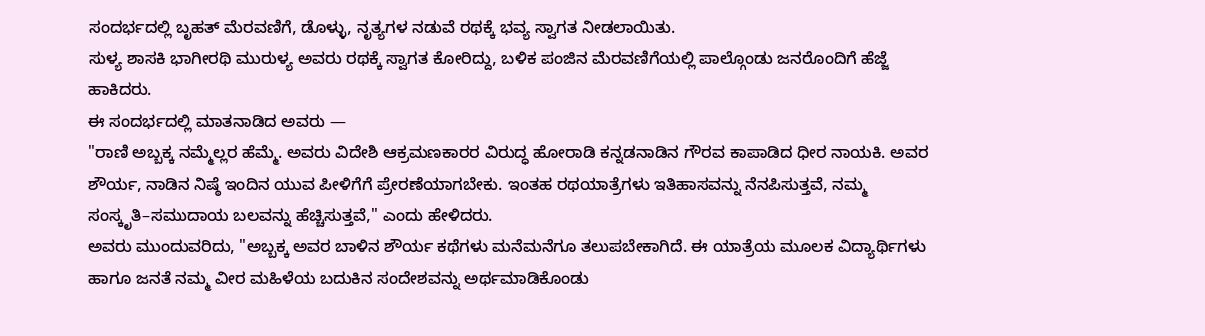ಸಂದರ್ಭದಲ್ಲಿ ಬೃಹತ್ ಮೆರವಣಿಗೆ, ಡೊಳ್ಳು, ನೃತ್ಯಗಳ ನಡುವೆ ರಥಕ್ಕೆ ಭವ್ಯ ಸ್ವಾಗತ ನೀಡಲಾಯಿತು.
ಸುಳ್ಯ ಶಾಸಕಿ ಭಾಗೀರಥಿ ಮುರುಳ್ಯ ಅವರು ರಥಕ್ಕೆ ಸ್ವಾಗತ ಕೋರಿದ್ದು, ಬಳಿಕ ಪಂಜಿನ ಮೆರವಣಿಗೆಯಲ್ಲಿ ಪಾಲ್ಗೊಂಡು ಜನರೊಂದಿಗೆ ಹೆಜ್ಜೆ ಹಾಕಿದರು.
ಈ ಸಂದರ್ಭದಲ್ಲಿ ಮಾತನಾಡಿದ ಅವರು —
"ರಾಣಿ ಅಬ್ಬಕ್ಕ ನಮ್ಮೆಲ್ಲರ ಹೆಮ್ಮೆ. ಅವರು ವಿದೇಶಿ ಆಕ್ರಮಣಕಾರರ ವಿರುದ್ಧ ಹೋರಾಡಿ ಕನ್ನಡನಾಡಿನ ಗೌರವ ಕಾಪಾಡಿದ ಧೀರ ನಾಯಕಿ. ಅವರ ಶೌರ್ಯ, ನಾಡಿನ ನಿಷ್ಠೆ ಇಂದಿನ ಯುವ ಪೀಳಿಗೆಗೆ ಪ್ರೇರಣೆಯಾಗಬೇಕು. ಇಂತಹ ರಥಯಾತ್ರೆಗಳು ಇತಿಹಾಸವನ್ನು ನೆನಪಿಸುತ್ತವೆ, ನಮ್ಮ ಸಂಸ್ಕೃತಿ–ಸಮುದಾಯ ಬಲವನ್ನು ಹೆಚ್ಚಿಸುತ್ತವೆ," ಎಂದು ಹೇಳಿದರು.
ಅವರು ಮುಂದುವರಿದು, "ಅಬ್ಬಕ್ಕ ಅವರ ಬಾಳಿನ ಶೌರ್ಯ ಕಥೆಗಳು ಮನೆಮನೆಗೂ ತಲುಪಬೇಕಾಗಿದೆ. ಈ ಯಾತ್ರೆಯ ಮೂಲಕ ವಿದ್ಯಾರ್ಥಿಗಳು ಹಾಗೂ ಜನತೆ ನಮ್ಮ ವೀರ ಮಹಿಳೆಯ ಬದುಕಿನ ಸಂದೇಶವನ್ನು ಅರ್ಥಮಾಡಿಕೊಂಡು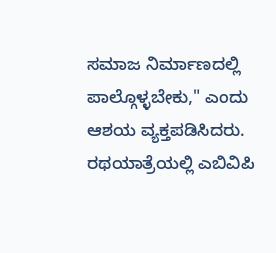ಸಮಾಜ ನಿರ್ಮಾಣದಲ್ಲಿ ಪಾಲ್ಗೊಳ್ಳಬೇಕು," ಎಂದು ಆಶಯ ವ್ಯಕ್ತಪಡಿಸಿದರು.
ರಥಯಾತ್ರೆಯಲ್ಲಿ ಎಬಿವಿಪಿ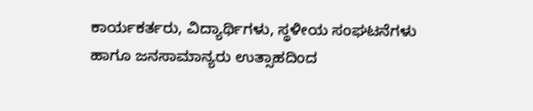ಕಾರ್ಯಕರ್ತರು, ವಿದ್ಯಾರ್ಥಿಗಳು, ಸ್ಥಳೀಯ ಸಂಘಟನೆಗಳು ಹಾಗೂ ಜನಸಾಮಾನ್ಯರು ಉತ್ಸಾಹದಿಂದ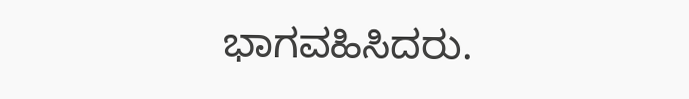ಭಾಗವಹಿಸಿದರು.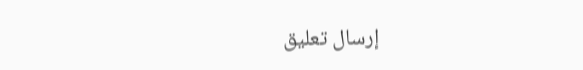إرسال تعليق